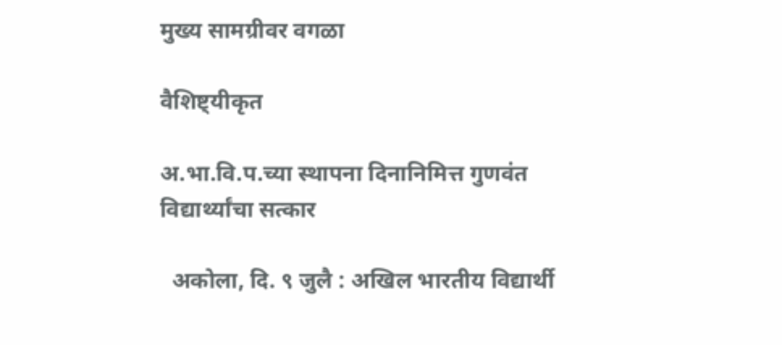मुख्य सामग्रीवर वगळा

वैशिष्ट्यीकृत

अ.भा.वि.प.च्या स्थापना दिनानिमित्त गुणवंत विद्यार्थ्यांचा सत्कार

  अकोला, दि. ९ जुलै : अखिल भारतीय विद्यार्थी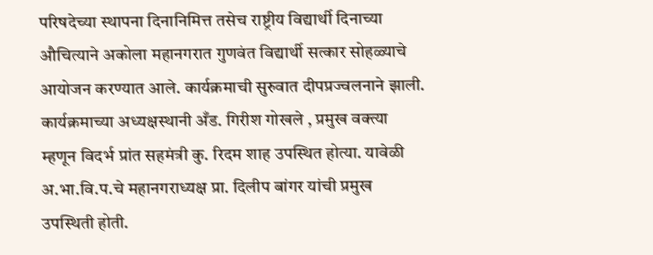परिषदेच्या स्थापना दिनानिमित्त तसेच राष्ट्रीय विद्यार्थी दिनाच्या औचित्याने अकोला महानगरात गुणवंत विद्यार्थी सत्कार सोहळ्याचे आयोजन करण्यात आले. कार्यक्रमाची सुरुवात दीपप्रज्वलनाने झाली. कार्यक्रमाच्या अध्यक्षस्थानी अँड. गिरीश गोखले , प्रमुख वक्त्या म्हणून विदर्भ प्रांत सहमंत्री कु. रिदम शाह उपस्थित होत्या. यावेळी अ.भा.वि.प.चे महानगराध्यक्ष प्रा. दिलीप बांगर यांची प्रमुख उपस्थिती होती.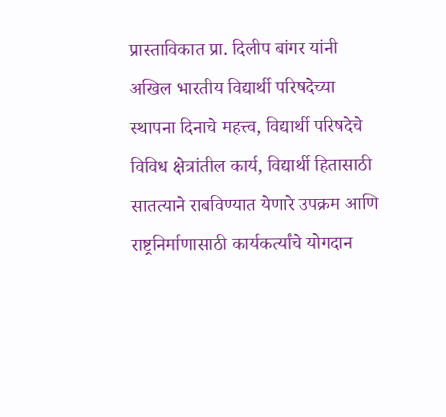प्रास्ताविकात प्रा. दिलीप बांगर यांनी अखिल भारतीय विद्यार्थी परिषदेच्या स्थापना दिनाचे महत्त्व, विद्यार्थी परिषदेचे विविध क्षेत्रांतील कार्य, विद्यार्थी हितासाठी सातत्याने राबविण्यात येणारे उपक्रम आणि राष्ट्रनिर्माणासाठी कार्यकर्त्यांचे योगदान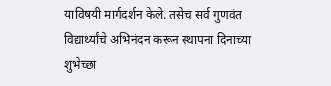याविषयी मार्गदर्शन केले. तसेच सर्व गुणवंत विद्यार्थ्यांचे अभिनंदन करून स्थापना दिनाच्या शुभेच्छा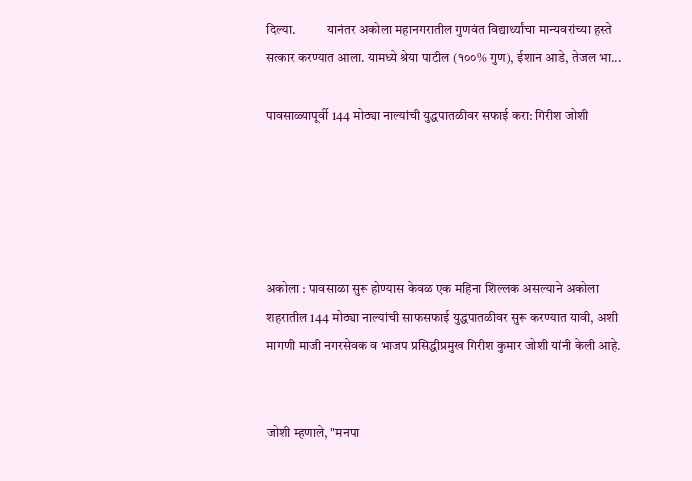दिल्या.            यानंतर अकोला महानगरातील गुणवंत विद्यार्थ्यांचा मान्यवरांच्या हस्ते सत्कार करण्यात आला. यामध्ये श्रेया पाटील (१००% गुण), ईशान आडे, तेजल भा...

पावसाळ्यापूर्वी 144 मोठ्या नाल्यांची युद्धपातळीवर सफाई करा: गिरीश जोशी





अकोला : पावसाळा सुरू होण्यास केवळ एक महिना शिल्लक असल्याने अकोला शहरातील 144 मोठ्या नाल्यांची साफसफाई युद्धपातळीवर सुरू करण्यात यावी, अशी मागणी माजी नगरसेवक व भाजप प्रसिद्धीप्रमुख गिरीश कुमार जोशी यांनी केली आहे.


जोशी म्हणाले, "मनपा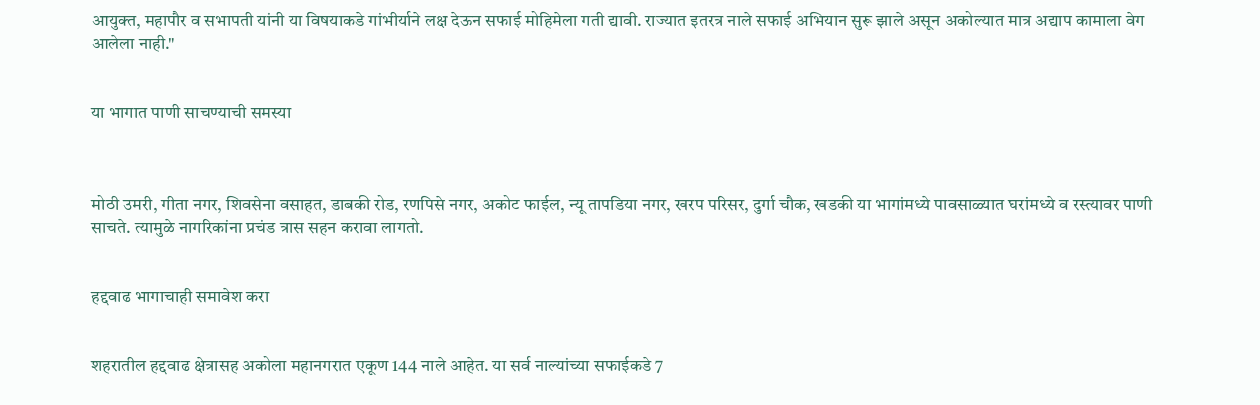आयुक्त, महापौर व सभापती यांनी या विषयाकडे गांभीर्याने लक्ष देऊन सफाई मोहिमेला गती द्यावी. राज्यात इतरत्र नाले सफाई अभियान सुरू झाले असून अकोल्यात मात्र अद्याप कामाला वेग आलेला नाही."


या भागात पाणी साचण्याची समस्या



मोठी उमरी, गीता नगर, शिवसेना वसाहत, डाबकी रोड, रणपिसे नगर, अकोट फाईल, न्यू तापडिया नगर, खरप परिसर, दुर्गा चौक, खडकी या भागांमध्ये पावसाळ्यात घरांमध्ये व रस्त्यावर पाणी साचते. त्यामुळे नागरिकांना प्रचंड त्रास सहन करावा लागतो.


हद्दवाढ भागाचाही समावेश करा


शहरातील हद्दवाढ क्षेत्रासह अकोला महानगरात एकूण 144 नाले आहेत. या सर्व नाल्यांच्या सफाईकडे 7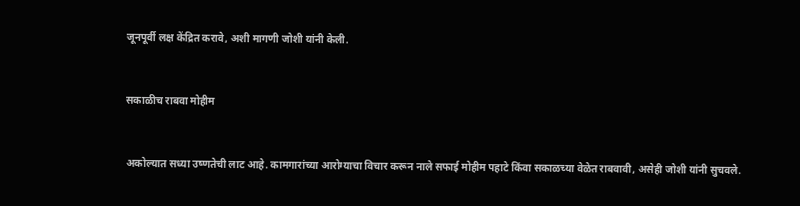जूनपूर्वी लक्ष केंद्रित करावे, अशी मागणी जोशी यांनी केली.


सकाळीच राबवा मोहीम


अकोल्यात सध्या उष्णतेची लाट आहे. कामगारांच्या आरोग्याचा विचार करून नाले सफाई मोहीम पहाटे किंवा सकाळच्या वेळेत राबवावी, असेही जोशी यांनी सुचवले.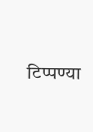टिप्पण्या